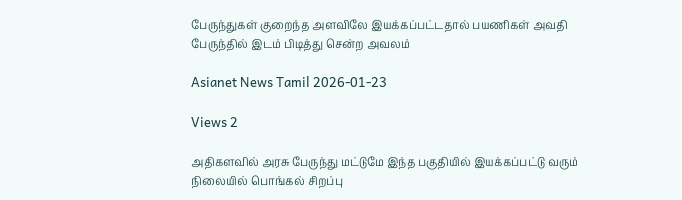பேருந்துகள் குறைந்த அளவிலே இயக்கப்பட்டதால் பயணிகள் அவதி பேருந்தில் இடம் பிடித்து சென்ற அவலம்

Asianet News Tamil 2026-01-23

Views 2

அதிகளவில் அரசு பேருந்து மட்டுமே இந்த பகுதியில் இயக்கப்பட்டு வரும் நிலையில் பொங்கல் சிறப்பு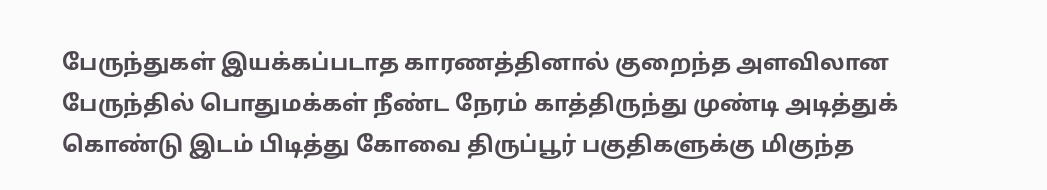பேருந்துகள் இயக்கப்படாத காரணத்தினால் குறைந்த அளவிலான பேருந்தில் பொதுமக்கள் நீண்ட நேரம் காத்திருந்து முண்டி அடித்துக் கொண்டு இடம் பிடித்து கோவை திருப்பூர் பகுதிகளுக்கு மிகுந்த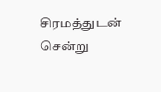சிரமத்துடன் சென்று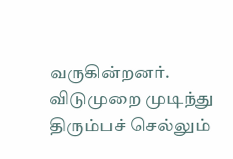வருகின்றனர். விடுமுறை முடிந்து திரும்பச் செல்லும்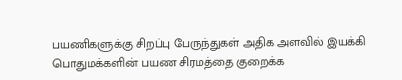பயணிகளுக்கு சிறப்பு பேருந்துகள் அதிக அளவில் இயக்கி பொதுமக்களின் பயண சிரமத்தை குறைக்க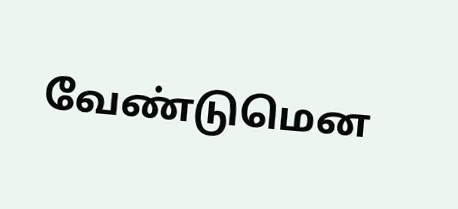வேண்டுமென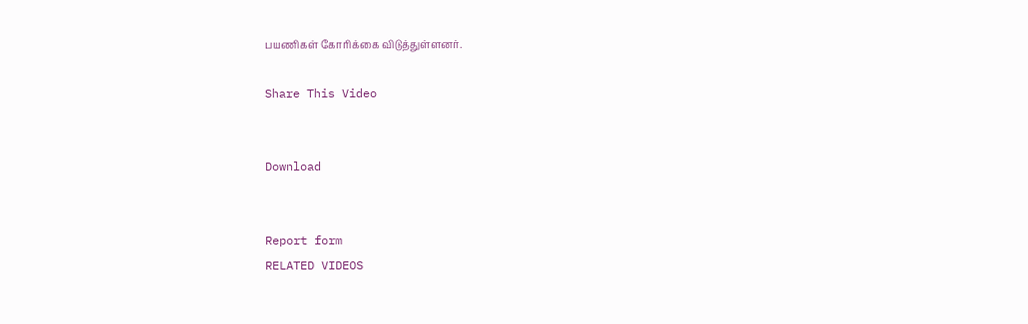பயணிகள் கோரிக்கை விடுத்துள்ளனர்.

Share This Video


Download


Report form
RELATED VIDEOS